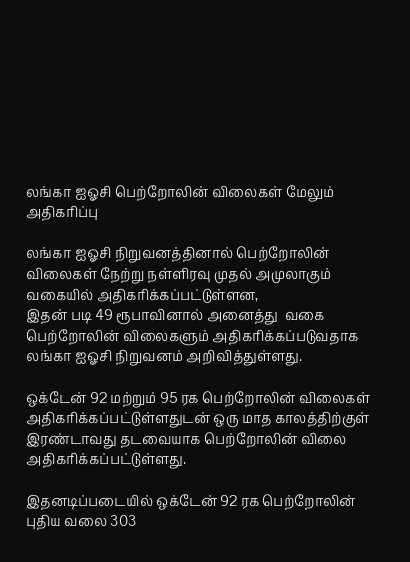லங்கா ஐஓசி பெற்றோலின் விலைகள் மேலும் அதிகரிப்பு

லங்கா ஐஓசி நிறுவனத்தினால் பெற்றோலின் விலைகள் நேற்று நள்ளிரவு முதல் அமுலாகும் வகையில் அதிகரிக்கப்பட்டுள்ளன,
இதன் படி 49 ரூபாவினால் அனைத்து  வகை பெற்றோலின் விலைகளும் அதிகரிக்கப்படுவதாக லங்கா ஐஓசி நிறுவனம் அறிவித்துள்ளது.

ஒக்டேன் 92 மற்றும் 95 ரக பெற்றோலின் விலைகள் அதிகரிக்கப்பட்டுள்ளதுடன் ஒரு மாத காலத்திற்குள் இரண்டாவது தடவையாக பெற்றோலின் விலை அதிகரிக்கப்பட்டுள்ளது.

இதனடிப்படையில் ஒக்டேன் 92 ரக பெற்றோலின் புதிய வலை 303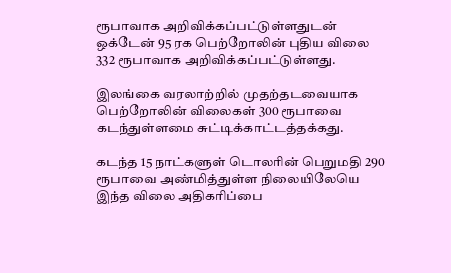ரூபாவாக அறிவிக்கப்பட்டுள்ளதுடன் ஒக்டேன் 95 ரக பெற்றோலின் புதிய விலை 332 ரூபாவாக அறிவிக்கப்பட்டுள்ளது.

இலங்கை வரலாற்றில் முதற்தடவையாக பெற்றோலின் விலைகள் 300 ரூபாவை கடந்துள்ளமை சுட்டிக்காட்டத்தக்கது.

கடந்த 15 நாட்களுள் டொலரின் பெறுமதி 290 ரூபாவை அண்மித்துள்ள நிலையிலேயெ இந்த விலை அதிகரிப்பை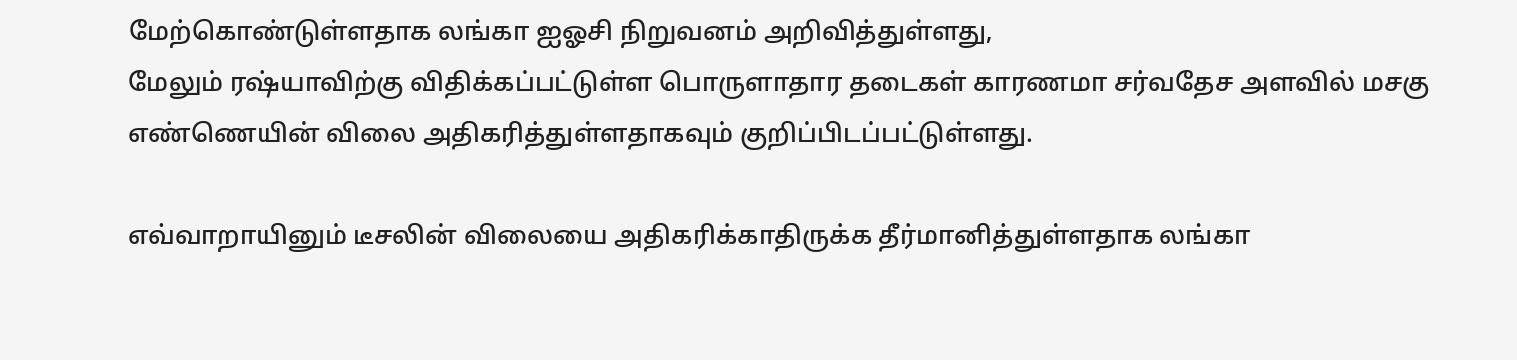மேற்கொண்டுள்ளதாக லங்கா ஐஓசி நிறுவனம் அறிவித்துள்ளது,
மேலும் ரஷ்யாவிற்கு விதிக்கப்பட்டுள்ள பொருளாதார தடைகள் காரணமா சர்வதேச அளவில் மசகு எண்ணெயின் விலை அதிகரித்துள்ளதாகவும் குறிப்பிடப்பட்டுள்ளது.

எவ்வாறாயினும் டீசலின் விலையை அதிகரிக்காதிருக்க தீர்மானித்துள்ளதாக லங்கா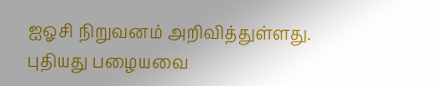ஐஓசி நிறுவனம் அறிவித்துள்ளது.
புதியது பழையவை